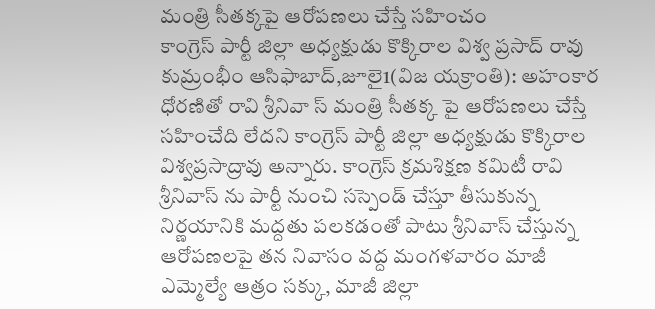మంత్రి సీతక్కపై ఆరోపణలు చేస్తే సహించం
కాంగ్రెస్ పార్టీ జిల్లా అధ్యక్షుడు కొక్కిరాల విశ్వ ప్రసాద్ రావు
కుమ్రంభీం ఆసిఫాబాద్,జూలై1(విజ యక్రాంతి): అహంకార ధోరణితో రావి శ్రీనివా స్ మంత్రి సీతక్క పై ఆరోపణలు చేస్తే సహించేది లేదని కాంగ్రెస్ పార్టీ జిల్లా అధ్యక్షుడు కొక్కిరాల విశ్వప్రసాద్రావు అన్నారు. కాంగ్రెస్ క్రమశిక్షణ కమిటీ రావి శ్రీనివాస్ ను పార్టీ నుంచి సస్పెండ్ చేస్తూ తీసుకున్న నిర్ణయానికి మద్దతు పలకడంతో పాటు శ్రీనివాస్ చేస్తున్న ఆరోపణలపై తన నివాసం వద్ద మంగళవారం మాజీ ఎమ్మెల్యే ఆత్రం సక్కు, మాజీ జిల్లా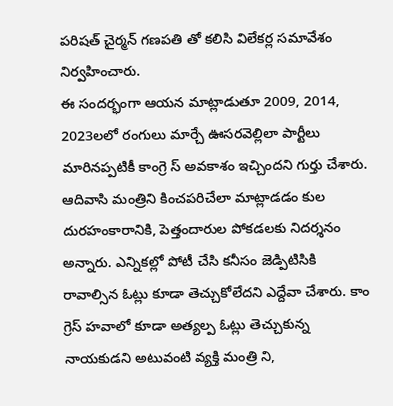పరిషత్ చైర్మన్ గణపతి తో కలిసి విలేకర్ల సమావేశం నిర్వహించారు.
ఈ సందర్భంగా ఆయన మాట్లాడుతూ 2009, 2014, 2023లలో రంగులు మార్చే ఊసరవెల్లిలా పార్టీలు మారినప్పటికీ కాంగ్రె స్ అవకాశం ఇచ్చిందని గుర్తు చేశారు. ఆదివాసి మంత్రిని కించపరిచేలా మాట్లాడడం కుల దురహంకారానికి, పెత్తందారుల పోకడలకు నిదర్శనం అన్నారు. ఎన్నికల్లో పోటీ చేసి కనీసం జెడ్పిటిసికి రావాల్సిన ఓట్లు కూడా తెచ్చుకోలేదని ఎద్దేవా చేశారు. కాం గ్రెస్ హవాలో కూడా అత్యల్ప ఓట్లు తెచ్చుకున్న నాయకుడని అటువంటి వ్యక్తి మంత్రి ని,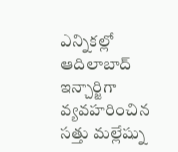ఎన్నికల్లో ఆదిలాబాద్ ఇన్చార్జిగా వ్యవహరించిన సత్తు మల్లేష్ను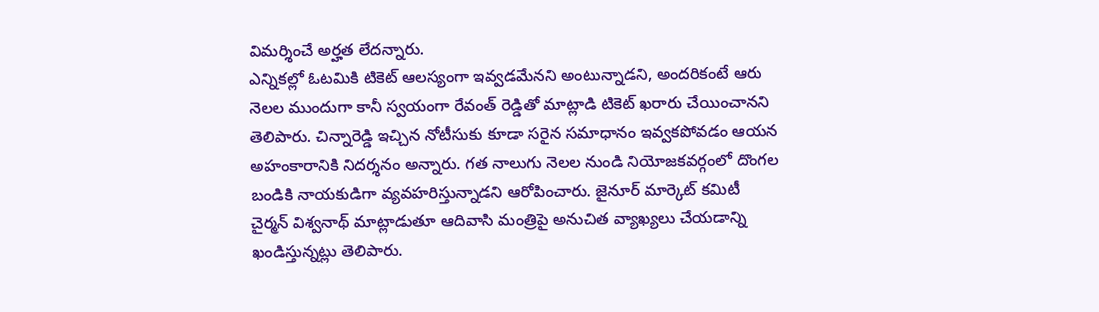విమర్శించే అర్హత లేదన్నారు.
ఎన్నికల్లో ఓటమికి టికెట్ ఆలస్యంగా ఇవ్వడమేనని అంటున్నాడని, అందరికంటే ఆరు నెలల ముందుగా కానీ స్వయంగా రేవంత్ రెడ్డితో మాట్లాడి టికెట్ ఖరారు చేయించానని తెలిపారు. చిన్నారెడ్డి ఇచ్చిన నోటీసుకు కూడా సరైన సమాధానం ఇవ్వకపోవడం ఆయన అహంకారానికి నిదర్శనం అన్నారు. గత నాలుగు నెలల నుండి నియోజకవర్గంలో దొంగల బండికి నాయకుడిగా వ్యవహరిస్తున్నాడని ఆరోపించారు. జైనూర్ మార్కెట్ కమిటీ చైర్మన్ విశ్వనాథ్ మాట్లాడుతూ ఆదివాసి మంత్రిపై అనుచిత వ్యాఖ్యలు చేయడాన్ని ఖండిస్తున్నట్లు తెలిపారు.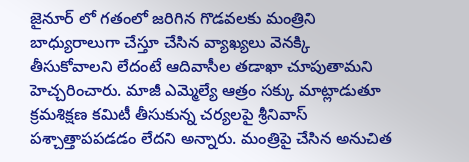జైనూర్ లో గతంలో జరిగిన గొడవలకు మంత్రిని బాధ్యురాలుగా చేస్తూ చేసిన వ్యాఖ్యలు వెనక్కి తీసుకోవాలని లేదంటే ఆదివాసీల తడాఖా చూపుతామని హెచ్చరించారు. మాజీ ఎమ్మెల్యే ఆత్రం సక్కు మాట్లాడుతూ క్రమశిక్షణ కమిటీ తీసుకున్న చర్యలపై శ్రీనివాస్ పశ్చాత్తాపపడడం లేదని అన్నారు. మంత్రిపై చేసిన అనుచిత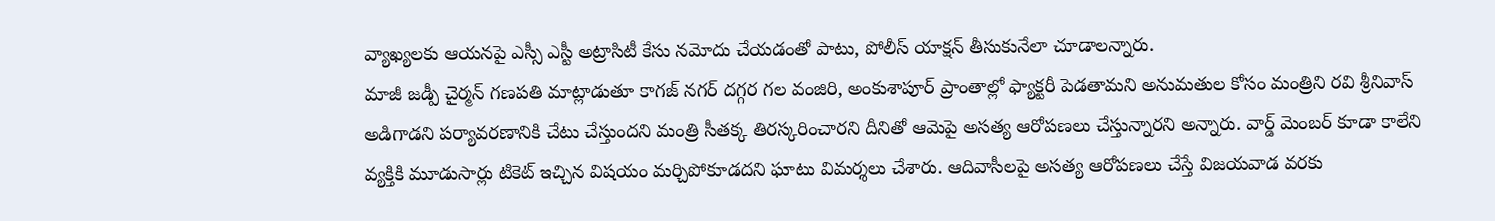వ్యాఖ్యలకు ఆయనపై ఎస్సీ ఎస్టీ అట్రాసిటీ కేసు నమోదు చేయడంతో పాటు, పోలీస్ యాక్షన్ తీసుకునేలా చూడాలన్నారు.
మాజీ జడ్పీ చైర్మన్ గణపతి మాట్లాడుతూ కాగజ్ నగర్ దగ్గర గల వంజిరి, అంకుశాపూర్ ప్రాంతాల్లో ఫ్యాక్టరీ పెడతామని అనుమతుల కోసం మంత్రిని రవి శ్రీనివాస్ అడిగాడని పర్యావరణానికి చేటు చేస్తుందని మంత్రి సీతక్క తిరస్కరించారని దీనితో ఆమెపై అసత్య ఆరోపణలు చేస్తున్నారని అన్నారు. వార్డ్ మెంబర్ కూడా కాలేని వ్యక్తికి మూడుసార్లు టికెట్ ఇచ్చిన విషయం మర్చిపోకూడదని ఘాటు విమర్శలు చేశారు. ఆదివాసీలపై అసత్య ఆరోపణలు చేస్తే విజయవాడ వరకు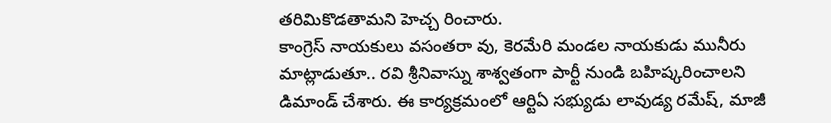తరిమికొడతామని హెచ్చ రించారు.
కాంగ్రెస్ నాయకులు వసంతరా వు, కెరమేరి మండల నాయకుడు మునీరు మాట్లాడుతూ.. రవి శ్రీనివాస్ను శాశ్వతంగా పార్టీ నుండి బహిష్కరించాలని డిమాండ్ చేశారు. ఈ కార్యక్రమంలో ఆర్టిఏ సభ్యుడు లావుడ్య రమేష్, మాజీ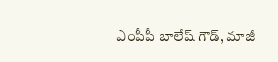ఎంపీపీ బాలేష్ గౌడ్, మాజీ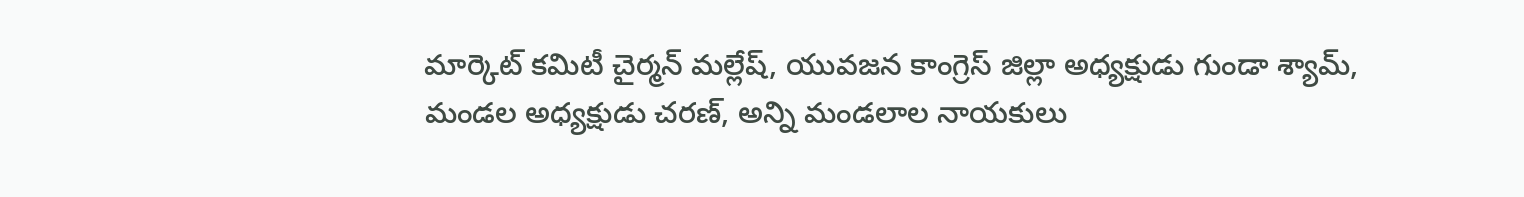మార్కెట్ కమిటీ చైర్మన్ మల్లేష్, యువజన కాంగ్రెస్ జిల్లా అధ్యక్షుడు గుండా శ్యామ్, మండల అధ్యక్షుడు చరణ్, అన్ని మండలాల నాయకులు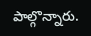పాల్గొన్నారు.